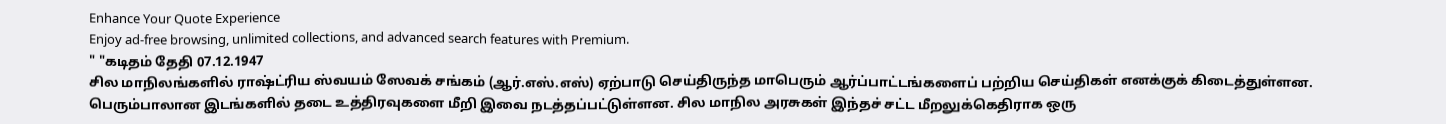Enhance Your Quote Experience
Enjoy ad-free browsing, unlimited collections, and advanced search features with Premium.
" "கடிதம் தேதி 07.12.1947
சில மாநிலங்களில் ராஷ்ட்ரிய ஸ்வயம் ஸேவக் சங்கம் (ஆர்.எஸ்.எஸ்) ஏற்பாடு செய்திருந்த மாபெரும் ஆர்ப்பாட்டங்களைப் பற்றிய செய்திகள் எனக்குக் கிடைத்துள்ளன. பெரும்பாலான இடங்களில் தடை உத்திரவுகளை மீறி இவை நடத்தப்பட்டுள்ளன. சில மாநில அரசுகள் இந்தச் சட்ட மீறலுக்கெதிராக ஒரு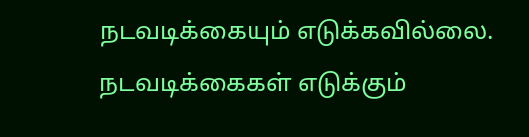நடவடிக்கையும் எடுக்கவில்லை. நடவடிக்கைகள் எடுக்கும்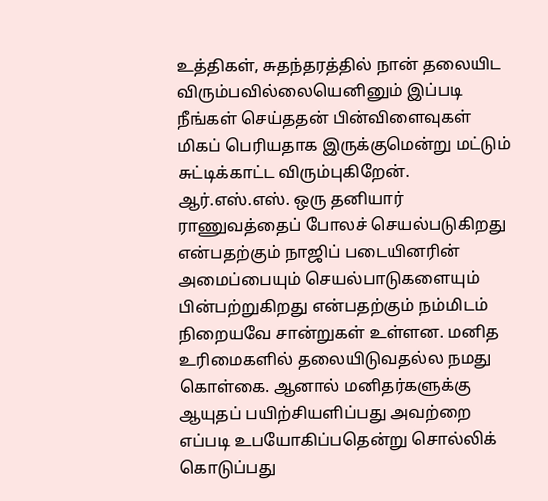உத்திகள், சுதந்தரத்தில் நான் தலையிட விரும்பவில்லையெனினும் இப்படி நீங்கள் செய்ததன் பின்விளைவுகள் மிகப் பெரியதாக இருக்குமென்று மட்டும் சுட்டிக்காட்ட விரும்புகிறேன்.
ஆர்.எஸ்.எஸ். ஒரு தனியார் ராணுவத்தைப் போலச் செயல்படுகிறது என்பதற்கும் நாஜிப் படையினரின் அமைப்பையும் செயல்பாடுகளையும் பின்பற்றுகிறது என்பதற்கும் நம்மிடம் நிறையவே சான்றுகள் உள்ளன. மனித உரிமைகளில் தலையிடுவதல்ல நமது கொள்கை. ஆனால் மனிதர்களுக்கு ஆயுதப் பயிற்சியளிப்பது அவற்றை எப்படி உபயோகிப்பதென்று சொல்லிக் கொடுப்பது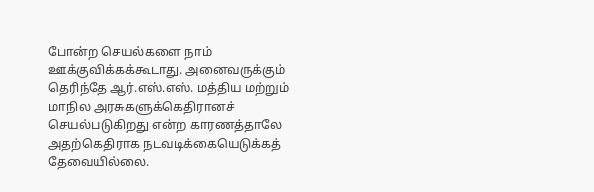போன்ற செயல்களை நாம் ஊக்குவிக்கக்கூடாது. அனைவருக்கும் தெரிந்தே ஆர்.எஸ்.எஸ். மத்திய மற்றும் மாநில அரசுகளுக்கெதிரானச் செயல்படுகிறது என்ற காரணத்தாலே அதற்கெதிராக நடவடிக்கையெடுக்கத் தேவையில்லை.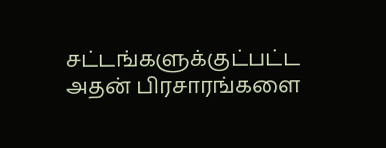சட்டங்களுக்குட்பட்ட அதன் பிரசாரங்களை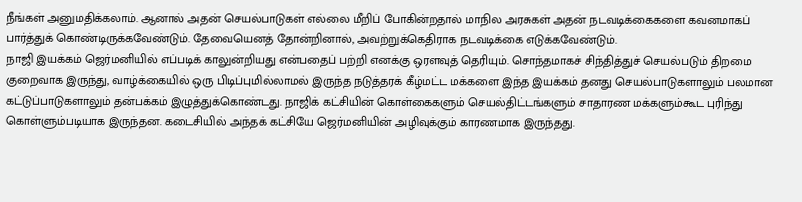நீங்கள் அனுமதிக்கலாம். ஆனால் அதன் செயல்பாடுகள் எல்லை மீறிப் போகின்றதால் மாநில அரசுகள் அதன் நடவடிக்கைகளை கவனமாகப் பார்த்துக் கொண்டிருக்கவேண்டும். தேவையெனத் தோன்றினால், அவற்றுக்கெதிராக நடவடிக்கை எடுக்கவேண்டும்.
நாஜி இயக்கம் ஜெர்மனியில் எப்படிக் காலுன்றியது என்பதைப் பற்றி எனக்கு ஒரளவுத் தெரியும். சொந்தமாகச் சிந்தித்துச் செயல்படும் திறமை குறைவாக இருந்து, வாழ்க்கையில் ஒரு பிடிப்புமில்லாமல் இருந்த நடுத்தரக் கீழ்மட்ட மக்களை இந்த இயக்கம் தனது செயல்பாடுகளாலும் பலமான கட்டுப்பாடுகளாலும் தன்பக்கம் இழுத்துக்கொண்டது. நாஜிக் கட்சியின் கொள்கைகளும் செயல்திட்டங்களும் சாதாரண மக்களும்கூட புரிந்து கொள்ளும்படியாக இருந்தன. கடைசியில் அந்தக் கட்சியே ஜெர்மனியின் அழிவுக்கும் காரணமாக இருந்தது.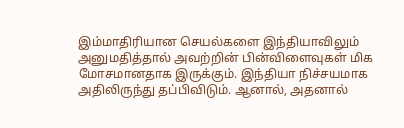இம்மாதிரியான செயல்களை இந்தியாவிலும் அனுமதித்தால் அவற்றின் பின்விளைவுகள் மிக மோசமானதாக இருக்கும். இந்தியா நிச்சயமாக அதிலிருந்து தப்பிவிடும். ஆனால், அதனால்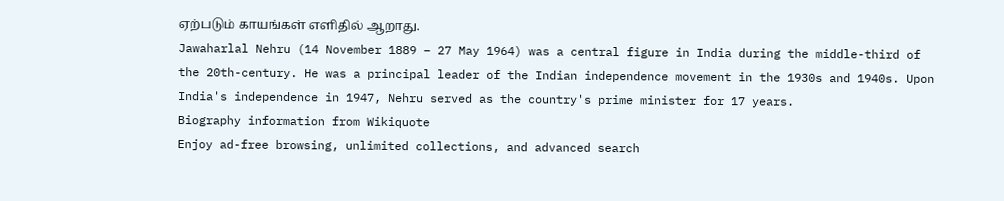ஏற்படும் காயங்கள் எளிதில் ஆறாது.
Jawaharlal Nehru (14 November 1889 – 27 May 1964) was a central figure in India during the middle-third of the 20th-century. He was a principal leader of the Indian independence movement in the 1930s and 1940s. Upon India's independence in 1947, Nehru served as the country's prime minister for 17 years.
Biography information from Wikiquote
Enjoy ad-free browsing, unlimited collections, and advanced search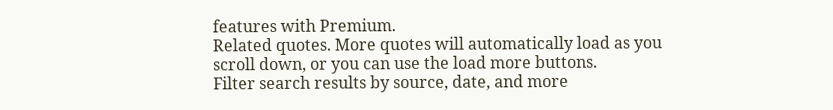features with Premium.
Related quotes. More quotes will automatically load as you scroll down, or you can use the load more buttons.
Filter search results by source, date, and more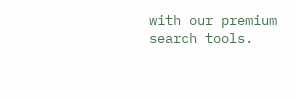with our premium search tools.